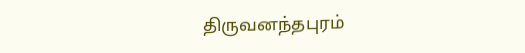திருவனந்தபுரம்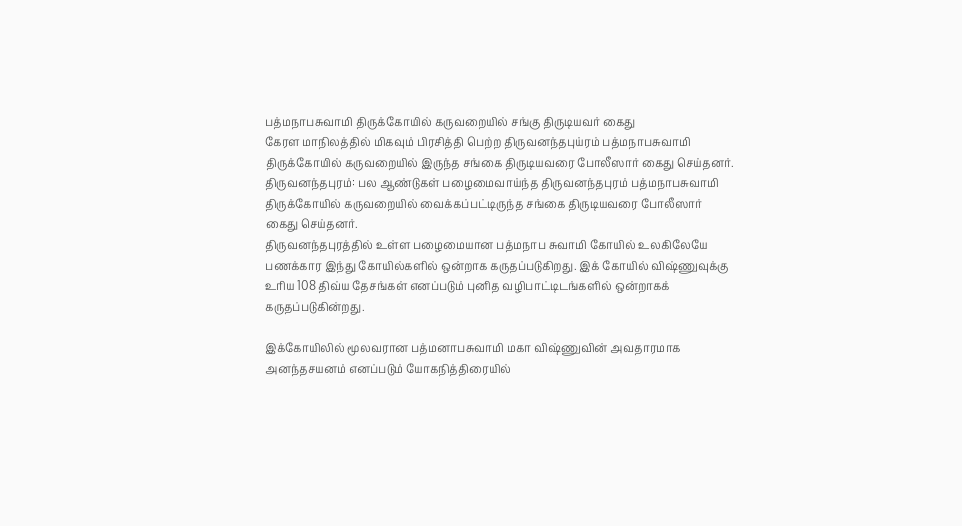பத்மநாபசுவாமி திருக்கோயில் கருவறையில் சங்கு திருடியவர் கைது
கேரள மாநிலத்தில் மிகவும் பிரசித்தி பெற்ற திருவனந்தபுய்ரம் பத்மநாபசுவாமி திருக்கோயில் கருவறையில் இருந்த சங்கை திருடியவரை போலீஸார் கைது செய்தனர்.
திருவனந்தபுரம்: பல ஆண்டுகள் பழைமைவாய்ந்த திருவனந்தபுரம் பத்மநாபசுவாமி திருக்கோயில் கருவறையில் வைக்கப்பட்டிருந்த சங்கை திருடியவரை போலீஸார் கைது செய்தனர்.
திருவனந்தபுரத்தில் உள்ள பழைமையான பத்மநாப சுவாமி கோயில் உலகிலேயே பணக்கார இந்து கோயில்களில் ஒன்றாக கருதப்படுகிறது. இக் கோயில் விஷ்ணுவுக்கு உரிய 108 திவ்ய தேசங்கள் எனப்படும் புனித வழிபாட்டிடங்களில் ஒன்றாகக் கருதப்படுகின்றது.

இக்கோயிலில் மூலவரான பத்மனாபசுவாமி மகா விஷ்ணுவின் அவதாரமாக அனந்தசயனம் எனப்படும் யோகநித்திரையில்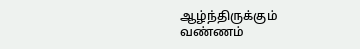ஆழ்ந்திருக்கும் வண்ணம்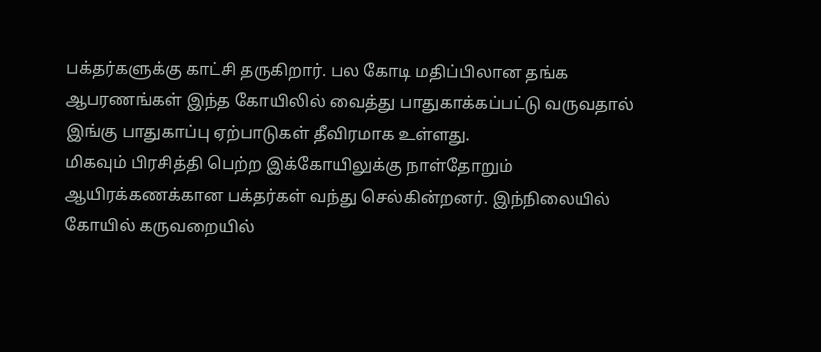பக்தர்களுக்கு காட்சி தருகிறார். பல கோடி மதிப்பிலான தங்க ஆபரணங்கள் இந்த கோயிலில் வைத்து பாதுகாக்கப்பட்டு வருவதால் இங்கு பாதுகாப்பு ஏற்பாடுகள் தீவிரமாக உள்ளது.
மிகவும் பிரசித்தி பெற்ற இக்கோயிலுக்கு நாள்தோறும் ஆயிரக்கணக்கான பக்தர்கள் வந்து செல்கின்றனர். இந்நிலையில் கோயில் கருவறையில்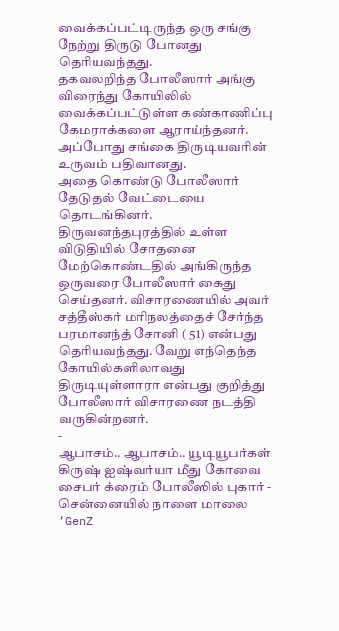வைக்கப்பட்டிருந்த ஒரு சங்கு நேற்று திருடு போனது தெரியவந்தது.
தகவலறிந்த போலீஸார் அங்கு விரைந்து கோயிலில் வைக்கப்பட்டுள்ள கண்காணிப்பு கேமராக்களை ஆராய்ந்தனர். அப்போது சங்கை திருடியவரின் உருவம் பதிவானது.
அதை கொண்டு போலீஸார் தேடுதல் வேட்டையை தொடங்கினர். திருவனந்தபுரத்தில் உள்ள விடுதியில் சோதனை மேற்கொண்டதில் அங்கிருந்த ஒருவரை போலீஸார் கைது செய்தனர். விசாரணையில் அவர் சத்தீஸ்கர் மாிநலத்தைச் சேர்ந்த பரமானந்த் சோனி ( 51) என்பது தெரியவந்தது. வேறு எந்தெந்த கோயில்களிலாவது திருடியுள்ளாரா என்பது குறித்து போலீஸார் விசாரணை நடத்தி வருகின்றனர்.
-
ஆபாசம்.. ஆபாசம்.. யூடியூபர்கள் கிருஷ் ஐஷ்வர்யா மீது கோவை சைபர் க்ரைம் போலீஸில் புகார் -
சென்னையில் நாளை மாலை ‘GenZ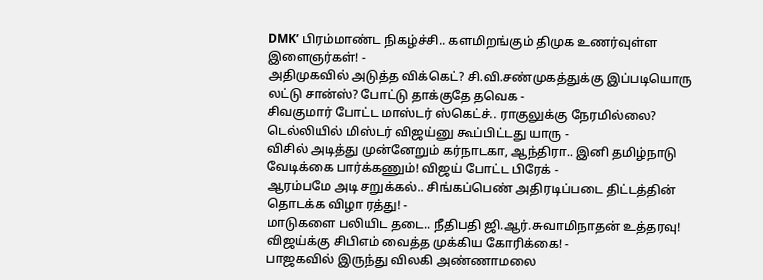DMK’ பிரம்மாண்ட நிகழ்ச்சி.. களமிறங்கும் திமுக உணர்வுள்ள இளைஞர்கள்! -
அதிமுகவில் அடுத்த விக்கெட்? சி.வி.சண்முகத்துக்கு இப்படியொரு லட்டு சான்ஸ்? போட்டு தாக்குதே தவெக -
சிவகுமார் போட்ட மாஸ்டர் ஸ்கெட்ச்.. ராகுலுக்கு நேரமில்லை? டெல்லியில் மிஸ்டர் விஜய்னு கூப்பிட்டது யாரு -
விசில் அடித்து முன்னேறும் கர்நாடகா, ஆந்திரா.. இனி தமிழ்நாடு வேடிக்கை பார்க்கணும்! விஜய் போட்ட பிரேக் -
ஆரம்பமே அடி சறுக்கல்.. சிங்கப்பெண் அதிரடிப்படை திட்டத்தின் தொடக்க விழா ரத்து! -
மாடுகளை பலியிட தடை.. நீதிபதி ஜி.ஆர்.சுவாமிநாதன் உத்தரவு! விஜய்க்கு சிபிஎம் வைத்த முக்கிய கோரிக்கை! -
பாஜகவில் இருந்து விலகி அண்ணாமலை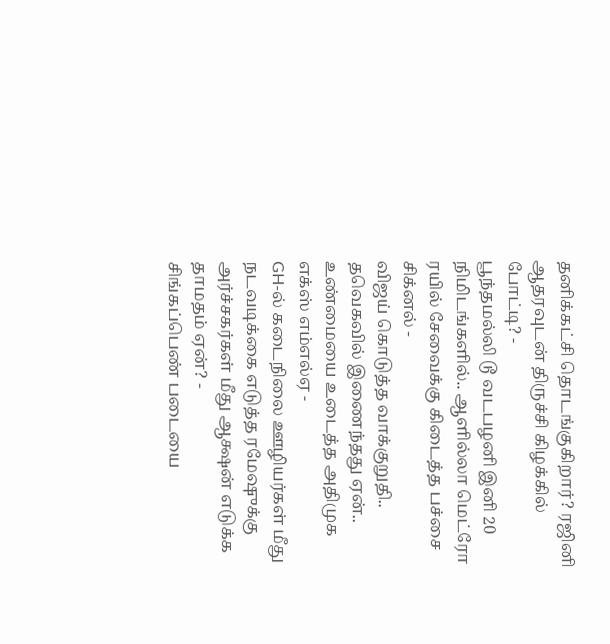தனிக்கட்சி தொடங்குகிறார்? ரஜினி ஆதரவுடன் திருச்சி கிழக்கில் போட்டி? -
பூந்தமல்லி டூ வடபழனி இனி 20 நிமிடங்களில்.. ஆளில்லா மெட்ரோ ரயில் சேவைக்கு கிடைத்த பச்சை சிக்னல் -
விஜய் கொடுத்த வாக்குறுதி.. தவெகவில் இணைந்தது ஏன்.. உண்மையை உடைத்த அதிமுக எக்ஸ் எம்எல்ஏ -
GH-ல் கடைநிலை ஊழியர்கள் மீது நடவடிக்கை எடுத்த ரமேஷுக்கு அர்ச்சகர்கள் மீது ஆக்ஷன் எடுக்க தாமதம் ஏன்? -
சிங்கப்பெண் படையை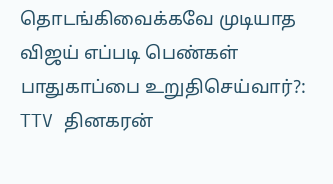தொடங்கிவைக்கவே முடியாத விஜய் எப்படி பெண்கள் பாதுகாப்பை உறுதிசெய்வார்?: TTV தினகரன்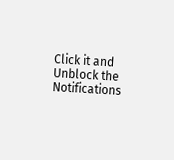Click it and Unblock the Notifications